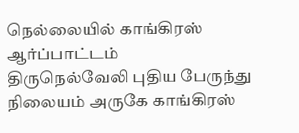நெல்லையில் காங்கிரஸ் ஆர்ப்பாட்டம்
திருநெல்வேலி புதிய பேருந்து நிலையம் அருகே காங்கிரஸ்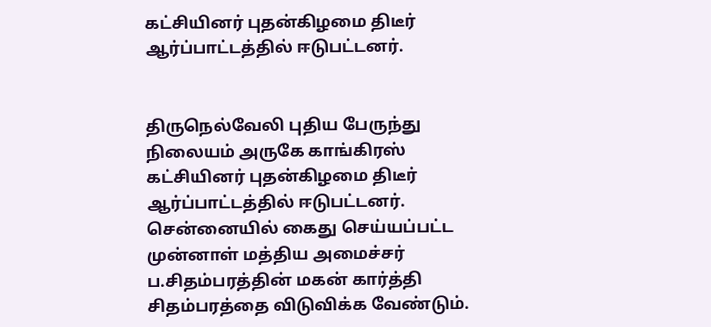கட்சியினர் புதன்கிழமை திடீர் ஆர்ப்பாட்டத்தில் ஈடுபட்டனர்.


திருநெல்வேலி புதிய பேருந்து நிலையம் அருகே காங்கிரஸ் கட்சியினர் புதன்கிழமை திடீர் ஆர்ப்பாட்டத்தில் ஈடுபட்டனர்.
சென்னையில் கைது செய்யப்பட்ட முன்னாள் மத்திய அமைச்சர் ப.சிதம்பரத்தின் மகன் கார்த்தி சிதம்பரத்தை விடுவிக்க வேண்டும்.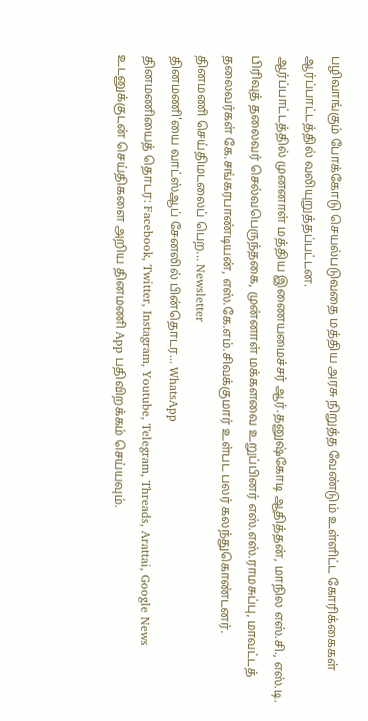பழிவாங்கும் போக்கோடு செயல்படுவதை மத்திய அரசு நிறுத்த வேண்டும் உள்ளிட்ட கோரிக்கைகள் ஆர்ப்பாட்டத்தில் வலியுறுத்தப்பட்டன.
ஆர்ப்பாட்டத்தில் முனனாள் மத்திய இணையமைச்சர் ஆர்.தனுஷ்கோடி ஆதித்தன், மாநில எஸ்.சி., எஸ்.டி. பிரிவுத் தலைவர் செல்வபெருந்தகை, முன்னாள் மக்களவை உறுப்பினர் எஸ்.எஸ்.ராமசுப்பு, மாவட்டத் தலைவர்கள் கே.சங்கரபாண்டியன், எஸ்.கே.எம்.சிவக்குமார் உள்பட பலர் கலந்துகொண்டனர்.
தினமணி செய்திமடலைப் பெற... Newsletter
தினமணி'யை வாட்ஸ்ஆப் சேனலில் பின்தொடர... WhatsApp
தினமணியைத் தொடர: Facebook, Twitter, Instagram, Youtube, Telegram, Threads, Arattai, Google News
உடனுக்குடன் செய்திகளை அறிய தினமணி App பதிவிறக்கம் செய்யவும்.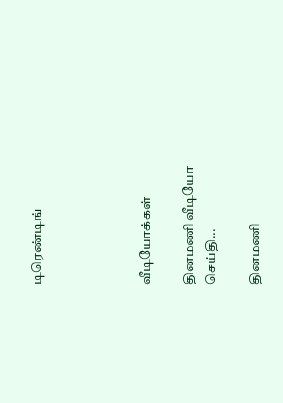டிரெண்டிங்




வீடியோக்கள்

தினமணி வீடியோ செய்தி...

தினமணி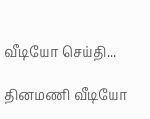வீடியோ செய்தி...

தினமணி வீடியோ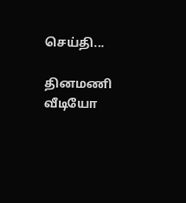செய்தி...

தினமணி வீடியோ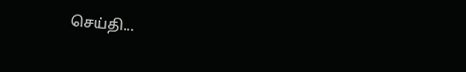செய்தி...